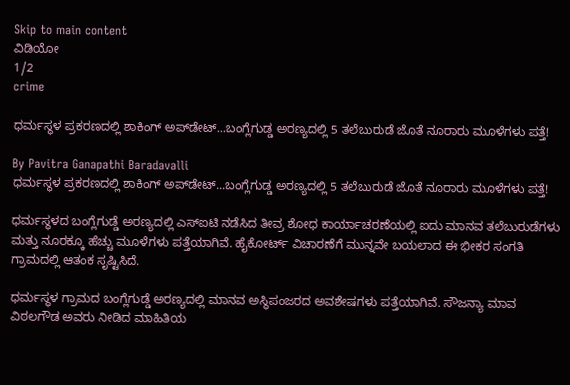Skip to main content
ವಿಡಿಯೋ
1/2
crime

ಧರ್ಮಸ್ಥಳ ಪ್ರಕರಣದಲ್ಲಿ ಶಾಕಿಂಗ್ ಅಪ್‌ಡೇಟ್...ಬಂಗ್ಲೆಗುಡ್ಡ ಅರಣ್ಯದಲ್ಲಿ 5 ತಲೆಬುರುಡೆ ಜೊತೆ ನೂರಾರು ಮೂಳೆಗಳು ಪತ್ತೆ!

By Pavitra Ganapathi Baradavalli
ಧರ್ಮಸ್ಥಳ ಪ್ರಕರಣದಲ್ಲಿ ಶಾಕಿಂಗ್ ಅಪ್‌ಡೇಟ್...ಬಂಗ್ಲೆಗುಡ್ಡ ಅರಣ್ಯದಲ್ಲಿ 5 ತಲೆಬುರುಡೆ ಜೊತೆ ನೂರಾರು ಮೂಳೆಗಳು ಪತ್ತೆ!

ಧರ್ಮಸ್ಥಳದ ಬಂಗ್ಲೆಗುಡ್ಡೆ ಅರಣ್ಯದಲ್ಲಿ ಎಸ್‌ಐಟಿ ನಡೆಸಿದ ತೀವ್ರ ಶೋಧ ಕಾರ್ಯಾಚರಣೆಯಲ್ಲಿ ಐದು ಮಾನವ ತಲೆಬುರುಡೆಗಳು ಮತ್ತು ನೂರಕ್ಕೂ ಹೆಚ್ಚು ಮೂಳೆಗಳು ಪತ್ತೆಯಾಗಿವೆ. ಹೈಕೋರ್ಟ್ ವಿಚಾರಣೆಗೆ ಮುನ್ನವೇ ಬಯಲಾದ ಈ ಭೀಕರ ಸಂಗತಿ ಗ್ರಾಮದಲ್ಲಿ ಆತಂಕ ಸೃಷ್ಟಿಸಿದೆ.

ಧರ್ಮಸ್ಥಳ ಗ್ರಾಮದ ಬಂಗ್ಲೆಗುಡ್ಡೆ ಅರಣ್ಯದಲ್ಲಿ ಮಾನವ ಅಸ್ಥಿಪಂಜರದ ಅವಶೇಷಗಳು ಪತ್ತೆಯಾಗಿವೆ. ಸೌಜನ್ಯಾ ಮಾವ ವಿಠಲಗೌಡ ಅವರು ನೀಡಿದ ಮಾಹಿತಿಯ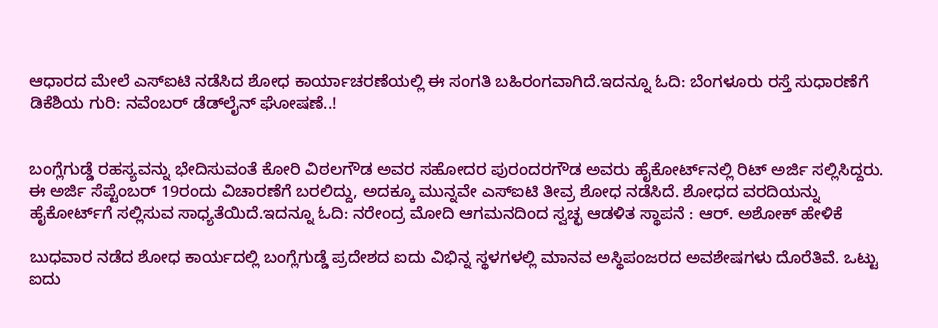ಆಧಾರದ ಮೇಲೆ ಎಸ್‌ಐಟಿ ನಡೆಸಿದ ಶೋಧ ಕಾರ್ಯಾಚರಣೆಯಲ್ಲಿ ಈ ಸಂಗತಿ ಬಹಿರಂಗವಾಗಿದೆ.ಇದನ್ನೂ ಓದಿ: ಬೆಂಗಳೂರು ರಸ್ತೆ ಸುಧಾರಣೆಗೆ ಡಿಕೆಶಿಯ ಗುರಿ: ನವೆಂಬರ್‌ ಡೆಡ್‌ಲೈನ್‌ ಘೋಷಣೆ..!


ಬಂಗ್ಲೆಗುಡ್ಡೆ ರಹಸ್ಯವನ್ನು ಭೇದಿಸುವಂತೆ ಕೋರಿ ವಿಠಲಗೌಡ ಅವರ ಸಹೋದರ ಪುರಂದರಗೌಡ ಅವರು ಹೈಕೋರ್ಟ್‌ನಲ್ಲಿ ರಿಟ್ ಅರ್ಜಿ ಸಲ್ಲಿಸಿದ್ದರು. ಈ ಅರ್ಜಿ ಸೆಪ್ಟೆಂಬರ್ 19ರಂದು ವಿಚಾರಣೆಗೆ ಬರಲಿದ್ದು, ಅದಕ್ಕೂ ಮುನ್ನವೇ ಎಸ್‌ಐಟಿ ತೀವ್ರ ಶೋಧ ನಡೆಸಿದೆ. ಶೋಧದ ವರದಿಯನ್ನು ಹೈಕೋರ್ಟ್‌ಗೆ ಸಲ್ಲಿಸುವ ಸಾಧ್ಯತೆಯಿದೆ.ಇದನ್ನೂ ಓದಿ: ನರೇಂದ್ರ ಮೋದಿ ಆಗಮನದಿಂದ ಸ್ವಚ್ಛ ಆಡಳಿತ ಸ್ಥಾಪನೆ : ಆರ್‌. ಅಶೋಕ್‌ ಹೇಳಿಕೆ

ಬುಧವಾರ ನಡೆದ ಶೋಧ ಕಾರ್ಯದಲ್ಲಿ ಬಂಗ್ಲೆಗುಡ್ಡೆ ಪ್ರದೇಶದ ಐದು ವಿಭಿನ್ನ ಸ್ಥಳಗಳಲ್ಲಿ ಮಾನವ ಅಸ್ಥಿಪಂಜರದ ಅವಶೇಷಗಳು ದೊರೆತಿವೆ. ಒಟ್ಟು ಐದು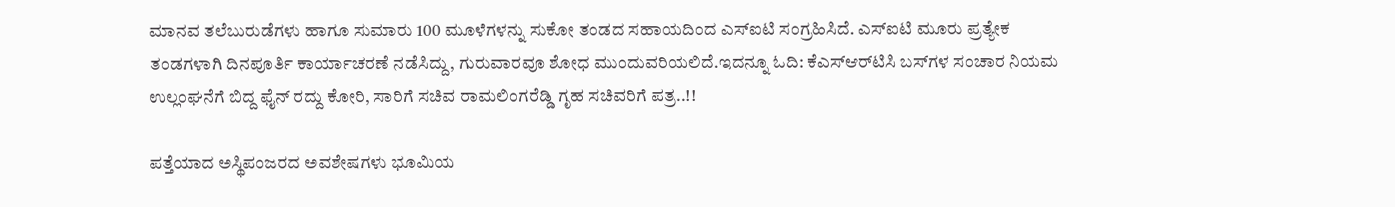ಮಾನವ ತಲೆಬುರುಡೆಗಳು ಹಾಗೂ ಸುಮಾರು 100 ಮೂಳೆಗಳನ್ನು ಸುಕೋ ತಂಡದ ಸಹಾಯದಿಂದ ಎಸ್‌ಐಟಿ ಸಂಗ್ರಹಿಸಿದೆ. ಎಸ್‌ಐಟಿ ಮೂರು ಪ್ರತ್ಯೇಕ ತಂಡಗಳಾಗಿ ದಿನಪೂರ್ತಿ ಕಾರ್ಯಾಚರಣೆ ನಡೆಸಿದ್ದು, ಗುರುವಾರವೂ ಶೋಧ ಮುಂದುವರಿಯಲಿದೆ.ಇದನ್ನೂ ಓದಿ: ಕೆಎಸ್‌ಆರ್‌ಟಿಸಿ ಬಸ್‌ಗಳ ಸಂಚಾರ ನಿಯಮ ಉಲ್ಲಂಘನೆಗೆ ಬಿದ್ದ ಫೈನ್‌ ರದ್ದು ಕೋರಿ, ಸಾರಿಗೆ ಸಚಿವ ರಾಮಲಿಂಗರೆಡ್ಡಿ ಗೃಹ ಸಚಿವರಿಗೆ ಪತ್ರ..!!

ಪತ್ತೆಯಾದ ಅಸ್ಥಿಪಂಜರದ ಅವಶೇಷಗಳು ಭೂಮಿಯ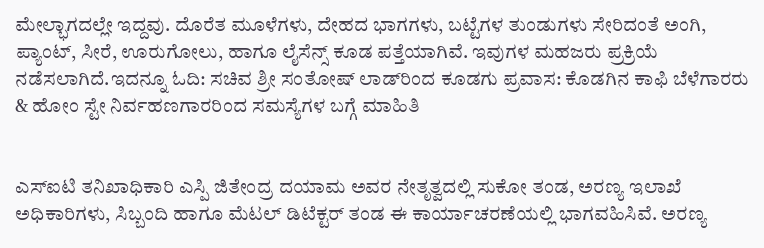ಮೇಲ್ಭಾಗದಲ್ಲೇ ಇದ್ದವು. ದೊರೆತ ಮೂಳೆಗಳು, ದೇಹದ ಭಾಗಗಳು, ಬಟ್ಟೆಗಳ ತುಂಡುಗಳು ಸೇರಿದಂತೆ ಅಂಗಿ, ಪ್ಯಾಂಟ್, ಸೀರೆ, ಊರುಗೋಲು, ಹಾಗೂ ಲೈಸೆನ್ಸ್ ಕೂಡ ಪತ್ತೆಯಾಗಿವೆ. ಇವುಗಳ ಮಹಜರು ಪ್ರಕ್ರಿಯೆ ನಡೆಸಲಾಗಿದೆ.ಇದನ್ನೂ ಓದಿ: ಸಚಿವ ಶ್ರೀ ಸಂತೋಷ್ ಲಾಡ್‌ರಿಂದ ಕೂಡಗು ಪ್ರವಾಸ: ಕೊಡಗಿನ ಕಾಫಿ ಬೆಳೆಗಾರರು & ಹೋಂ ಸ್ಟೇ ನಿರ್ವಹಣಗಾರರಿಂದ ಸಮಸ್ಯೆಗಳ ಬಗ್ಗೆ ಮಾಹಿತಿ


ಎಸ್‌ಐಟಿ ತನಿಖಾಧಿಕಾರಿ ಎಸ್ಪಿ ಜಿತೇಂದ್ರ ದಯಾಮ ಅವರ ನೇತೃತ್ವದಲ್ಲಿ ಸುಕೋ ತಂಡ, ಅರಣ್ಯ ಇಲಾಖೆ ಅಧಿಕಾರಿಗಳು, ಸಿಬ್ಬಂದಿ ಹಾಗೂ ಮೆಟಲ್ ಡಿಟೆಕ್ಟರ್ ತಂಡ ಈ ಕಾರ್ಯಾಚರಣೆಯಲ್ಲಿ ಭಾಗವಹಿಸಿವೆ. ಅರಣ್ಯ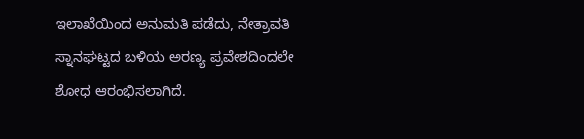ಇಲಾಖೆಯಿಂದ ಅನುಮತಿ ಪಡೆದು, ನೇತ್ರಾವತಿ ಸ್ನಾನಘಟ್ಟದ ಬಳಿಯ ಅರಣ್ಯ ಪ್ರವೇಶದಿಂದಲೇ ಶೋಧ ಆರಂಭಿಸಲಾಗಿದೆ.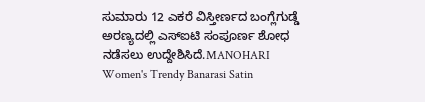ಸುಮಾರು 12 ಎಕರೆ ವಿಸ್ತೀರ್ಣದ ಬಂಗ್ಲೆಗುಡ್ಡೆ ಅರಣ್ಯದಲ್ಲಿ ಎಸ್‌ಐಟಿ ಸಂಪೂರ್ಣ ಶೋಧ ನಡೆಸಲು ಉದ್ದೇಶಿಸಿದೆ.MANOHARI Women's Trendy Banarasi Satin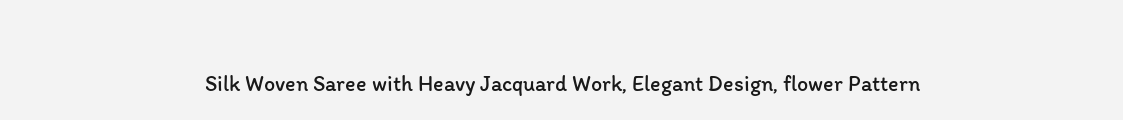Silk Woven Saree with Heavy Jacquard Work, Elegant Design, flower Pattern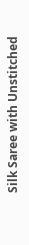Silk Saree with Unstitched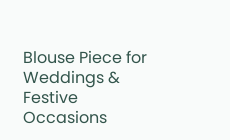Blouse Piece for Weddings & Festive Occasions